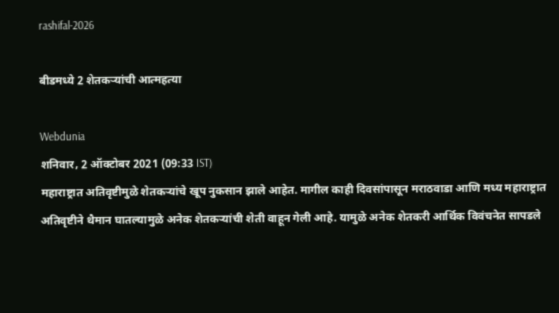rashifal-2026

बीडमध्ये 2 शेतकऱ्यांची आत्महत्या

Webdunia
शनिवार, 2 ऑक्टोबर 2021 (09:33 IST)
महाराष्ट्रात अतिवृष्टीमुळे शेतकर्‍यांचे खूप नुकसान झाले आहेत. मागील काही दिवसांपासून मराठवाडा आणि मध्य महाराष्ट्रात अतिवृष्टीने थैमान घातल्यामुळे अनेक शेतकऱ्यांची शेती वाहून गेली आहे. यामुळे अनेक शेतकरी आर्थिक विवंचनेत सापडले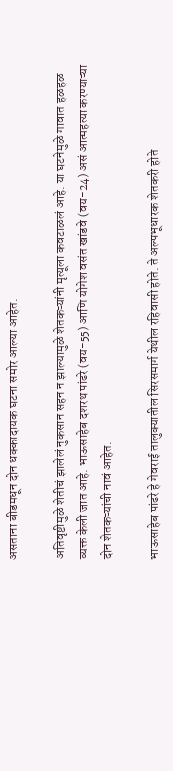असताना बीडमधून दोन धक्कादायक घटना समोर आल्या आहेत.

अतिवृष्टीमुळे शेतीचं झालेलं नुकसान सहन न झाल्यामुळे शेतकऱ्यांनी मृत्यूला कवटाळलं आहे. या घटनेमुळे गावात हळहळ व्यक्त केली जात आहे. भाऊसाहेब दशरथ पांढरे (वय-55) आणि योगेश वसंत खांडवे (वय-24) असं आत्महत्या करण्याऱ्या दोन शेतकऱ्यांची नावं आहेत.

भाऊसाहेब पांढरे हे गेवराई तालुक्यातील सिरसमार्ग येथील रहिवासी होते. ते अल्पभूधारक शेतकरी होते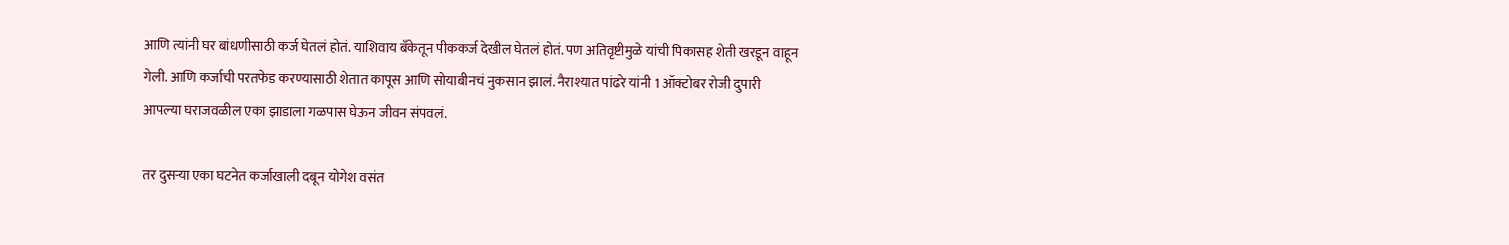आणि त्यांनी घर बांधणीसाठी कर्ज घेतलं होतं. याशिवाय बँकेतून पीककर्ज देखील घेतलं होतं. पण अतिवृष्टीमुळे यांची पिकासह शेती खरडून वाहून गेली. आणि कर्जाची परतफेड करण्यासाठी शेतात कापूस आणि सोयाबीनचं नुकसान झालं. नैराश्यात पांढरे यांनी 1 ऑक्टोबर रोजी दुपारी आपल्या घराजवळील एका झाडाला गळपास घेऊन जीवन संपवलं.

तर दुसऱ्या एका घटनेत कर्जाखाली दबून योगेश वसंत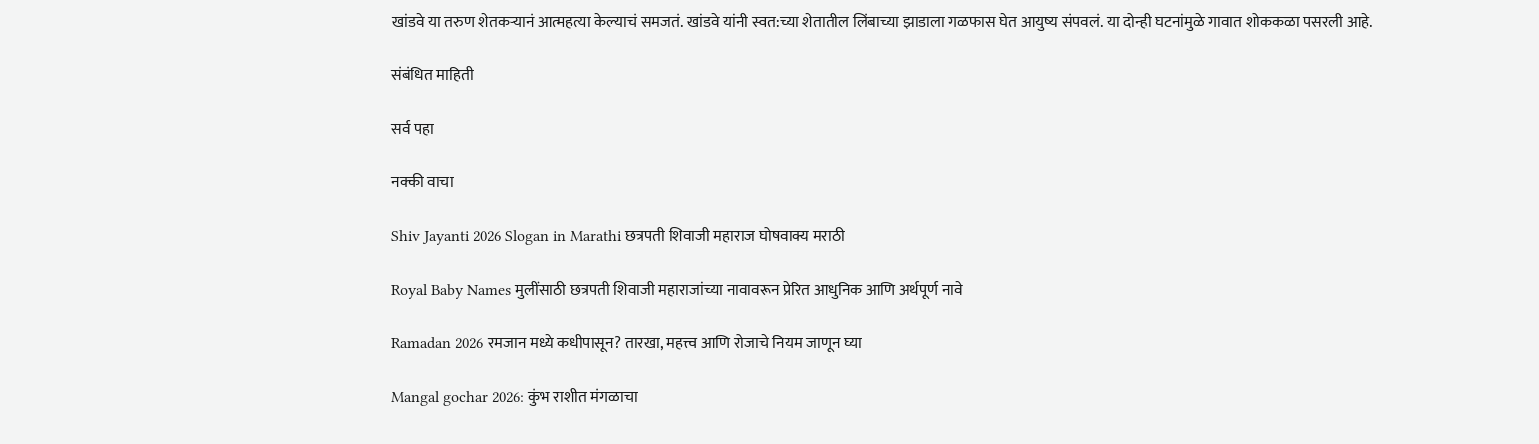खांडवे या तरुण शेतकऱ्यानं आत्महत्या केल्याचं समजतं. खांडवे यांनी स्वत:च्या शेतातील लिंबाच्या झाडाला गळफास घेत आयुष्य संपवलं. या दोन्ही घटनांमुळे गावात शोककळा पसरली आहे.

संबंधित माहिती

सर्व पहा

नक्की वाचा

Shiv Jayanti 2026 Slogan in Marathi छत्रपती शिवाजी महाराज घोषवाक्य मराठी

Royal Baby Names मुलींसाठी छत्रपती शिवाजी महाराजांच्या नावावरून प्रेरित आधुनिक आणि अर्थपूर्ण नावे

Ramadan 2026 रमजान मध्ये कधीपासून? तारखा, महत्त्व आणि रोजाचे नियम जाणून घ्या

Mangal gochar 2026: कुंभ राशीत मंगळाचा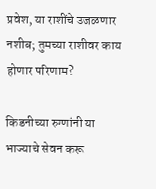प्रवेश, या राशींचे उजळणार नशीब; तुमच्या राशीवर काय होणार परिणाम?

किडनीच्या रुग्णांनी या भाज्याचे सेवन करू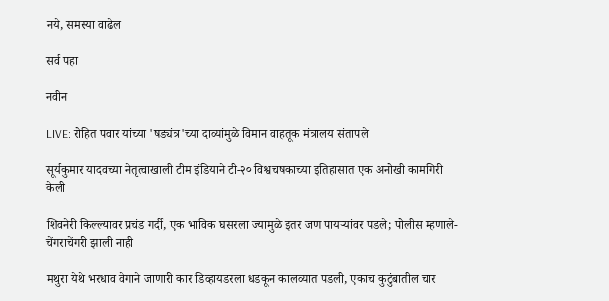नये, समस्या वाढेल

सर्व पहा

नवीन

LIVE: रोहित पवार यांच्या 'षड्यंत्र'च्या दाव्यांमुळे विमान वाहतूक मंत्रालय संतापले

सूर्यकुमार यादवच्या नेतृत्वाखाली टीम इंडियाने टी-२० विश्वचषकाच्या इतिहासात एक अनोखी कामगिरी केली

शिवनेरी किल्ल्यावर प्रचंड गर्दी, एक भाविक घसरला ज्यामुळे इतर जण पायऱ्यांवर पडले; पोलीस म्हणाले- चेंगराचेंगरी झाली नाही

मथुरा येथे भरधाव वेगाने जाणारी कार डिव्हायडरला धडकून कालव्यात पडली, एकाच कुटुंबातील चार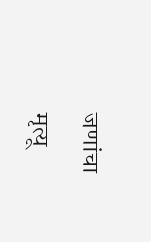जणांचा मृत्यू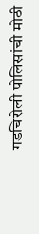गडचिरोली पोलिसांची मोठी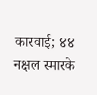कारवाई; ४४ नक्षल स्मारके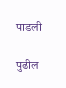पाडली

पुढील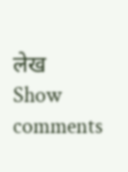लेख
Show comments